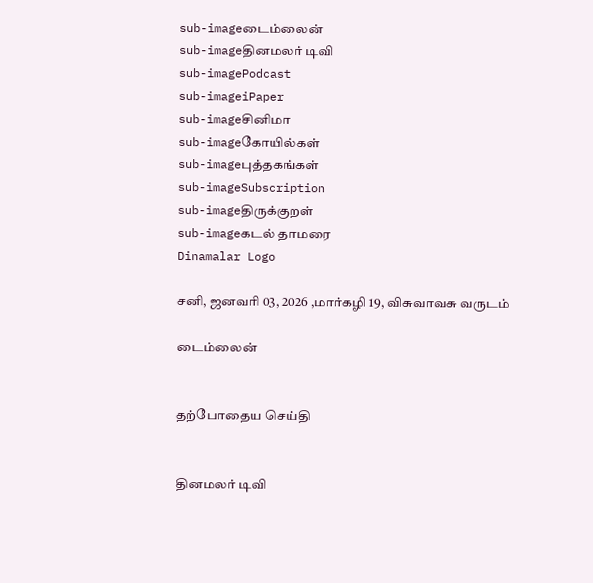sub-imageடைம்லைன்
sub-imageதினமலர் டிவி
sub-imagePodcast
sub-imageiPaper
sub-imageசினிமா
sub-imageகோயில்கள்
sub-imageபுத்தகங்கள்
sub-imageSubscription
sub-imageதிருக்குறள்
sub-imageகடல் தாமரை
Dinamalar Logo

சனி, ஜனவரி 03, 2026 ,மார்கழி 19, விசுவாவசு வருடம்

டைம்லைன்


தற்போதைய செய்தி


தினமலர் டிவி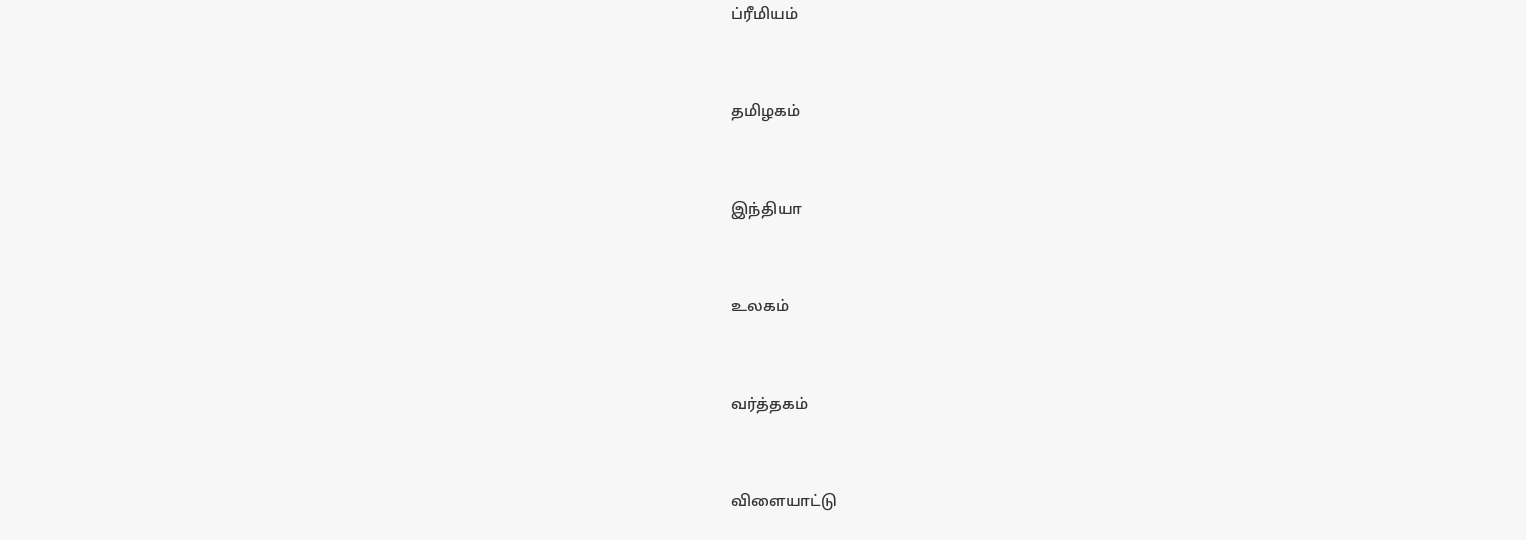ப்ரீமியம்


தமிழகம்


இந்தியா


உலகம்


வர்த்தகம்


விளையாட்டு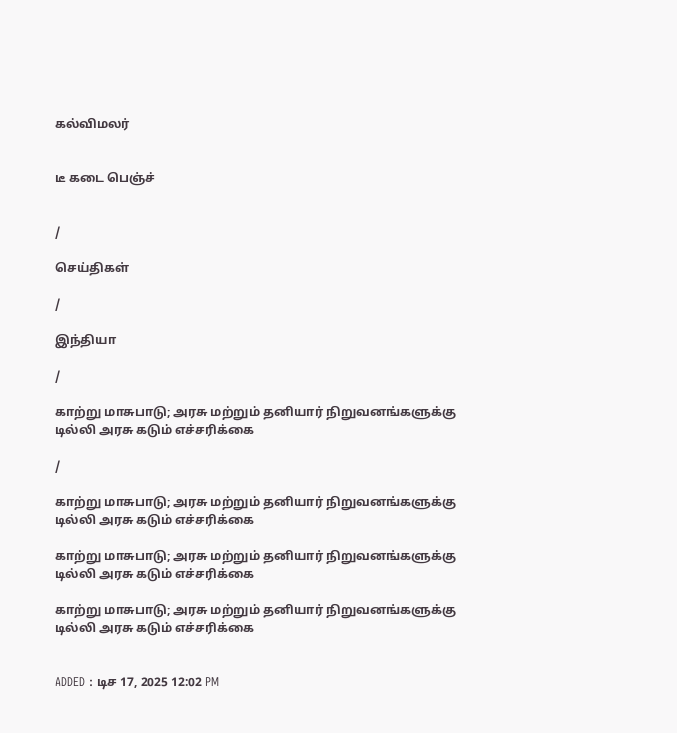கல்விமலர்


டீ கடை பெஞ்ச்


/

செய்திகள்

/

இந்தியா

/

காற்று மாசுபாடு; அரசு மற்றும் தனியார் நிறுவனங்களுக்கு டில்லி அரசு கடும் எச்சரிக்கை

/

காற்று மாசுபாடு; அரசு மற்றும் தனியார் நிறுவனங்களுக்கு டில்லி அரசு கடும் எச்சரிக்கை

காற்று மாசுபாடு; அரசு மற்றும் தனியார் நிறுவனங்களுக்கு டில்லி அரசு கடும் எச்சரிக்கை

காற்று மாசுபாடு; அரசு மற்றும் தனியார் நிறுவனங்களுக்கு டில்லி அரசு கடும் எச்சரிக்கை


ADDED : டிச 17, 2025 12:02 PM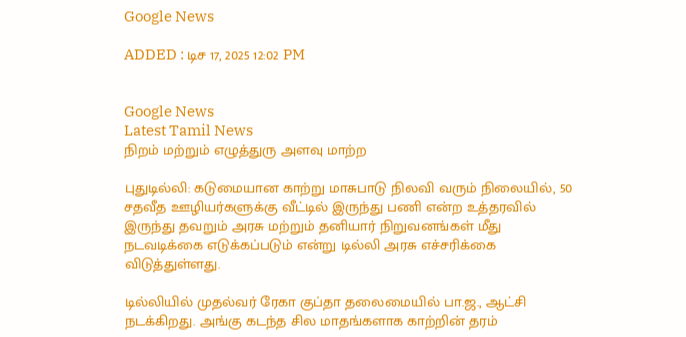Google News

ADDED : டிச 17, 2025 12:02 PM


Google News
Latest Tamil News
நிறம் மற்றும் எழுத்துரு அளவு மாற்ற

புதுடில்லி: கடுமையான காற்று மாசுபாடு நிலவி வரும் நிலையில், 50 சதவீத ஊழியர்களுக்கு வீட்டில் இருந்து பணி என்ற உத்தரவில் இருந்து தவறும் அரசு மற்றும் தனியார் நிறுவனங்கள் மீது நடவடிக்கை எடுக்கப்படும் என்று டில்லி அரசு எச்சரிக்கை விடுத்துள்ளது.

டில்லியில் முதல்வர் ரேகா குப்தா தலைமையில் பா.ஜ., ஆட்சி நடக்கிறது. அங்கு கடந்த சில மாதங்களாக காற்றின் தரம்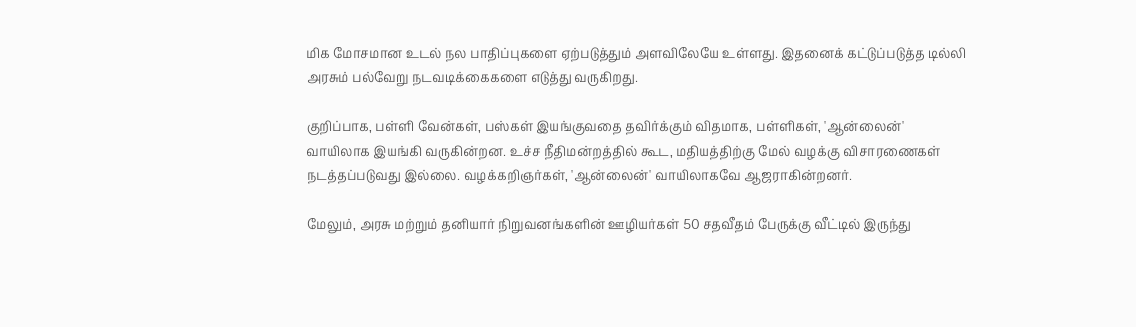மிக மோசமான உடல் நல பாதிப்புகளை ஏற்படுத்தும் அளவிலேயே உள்ளது. இதனைக் கட்டுப்படுத்த டில்லி அரசும் பல்வேறு நடவடிக்கைகளை எடுத்து வருகிறது.

குறிப்பாக, பள்ளி வேன்கள், பஸ்கள் இயங்குவதை தவிர்க்கும் விதமாக, பள்ளிகள், 'ஆன்லைன்' வாயிலாக இயங்கி வருகின்றன. உச்ச நீதிமன்றத்தில் கூட, மதியத்திற்கு மேல் வழக்கு விசாரணைகள் நடத்தப்படுவது இல்லை. வழக்கறிஞர்கள், 'ஆன்லைன்' வாயிலாகவே ஆஜராகின்றனர்.

மேலும், அரசு மற்றும் தனியார் நிறுவனங்களின் ஊழியர்கள் 50 சதவீதம் பேருக்கு வீட்டில் இருந்து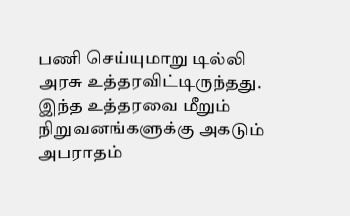பணி செய்யுமாறு டில்லி அரசு உத்தரவிட்டிருந்தது. இந்த உத்தரவை மீறும் நிறுவனங்களுக்கு அகடும் அபராதம்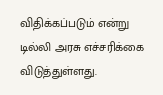விதிக்கப்படும் என்று டில்லி அரசு எச்சரிக்கை விடுத்துள்ளது.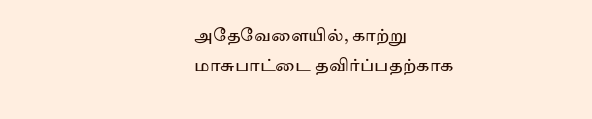அதேவேளையில், காற்று மாசுபாட்டை தவிர்ப்பதற்காக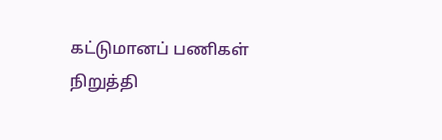கட்டுமானப் பணிகள் நிறுத்தி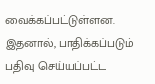வைக்கப்பட்டுள்ளன. இதனால், பாதிக்கப்படும் பதிவு செய்யப்பட்ட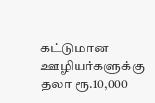கட்டுமான ஊழியர்களுக்கு தலா ரூ.10,000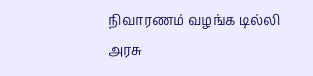நிவாரணம் வழங்க டில்லி அரசு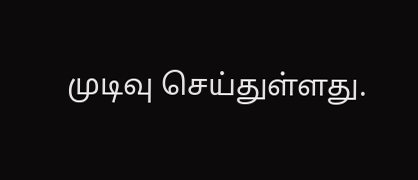முடிவு செய்துள்ளது.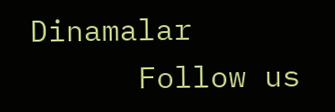Dinamalar
      Follow us